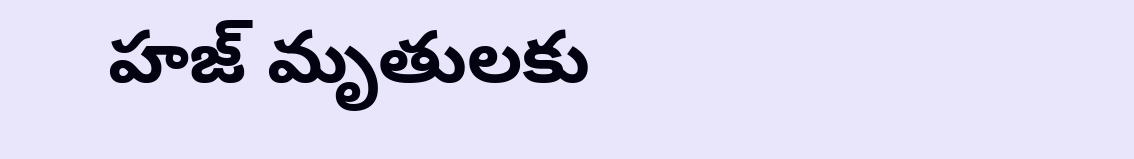హజ్ మృతులకు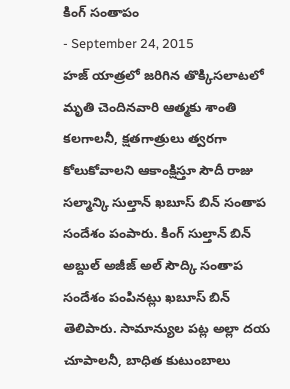కింగ్ సంతాపం
- September 24, 2015
హజ్ యాత్రలో జరిగిన తొక్కిసలాటలో మృతి చెందినవారి ఆత్మకు శాంతి కలగాలనీ, క్షతగాత్రులు త్వరగా కోలుకోవాలని ఆకాంక్షిస్తూ సౌదీ రాజు సల్మాన్కి సుల్తాన్ ఖబూస్ బిన్ సంతాప సందేశం పంపారు. కింగ్ సుల్తాన్ బిన్ అబ్దుల్ అజీజ్ అల్ సౌద్కి సంతాప సందేశం పంపినట్లు ఖబూస్ బిన్ తెలిపారు. సామాన్యుల పట్ల అల్లా దయ చూపాలనీ, బాధిత కుటుంబాలు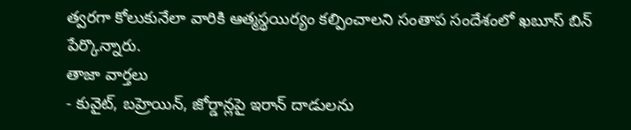త్వరగా కోలుకునేలా వారికి ఆత్మస్థయిర్యం కల్పించాలని సంతాప సందేశంలో ఖబూస్ బిన్ పేర్కొన్నారు.
తాజా వార్తలు
- కువైట్, బహ్రెయిన్, జోర్డాన్లపై ఇరాన్ దాడులను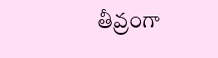తీవ్రంగా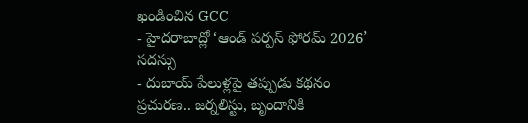ఖండించిన GCC
- హైదరాబాద్లో ‘ఆండ్ పర్పస్ ఫోరమ్ 2026’ సదస్సు
- దుబాయ్ పేలుళ్లపై తప్పుడు కథనం ప్రచురణ.. జర్నలిస్టు, బృందానికి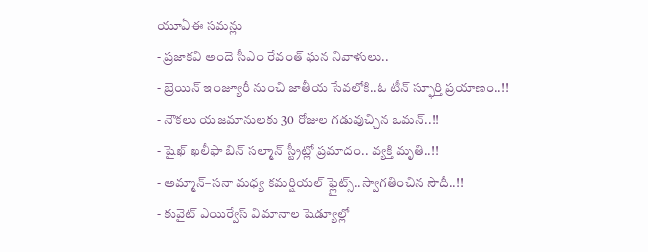యూఏఈ సమన్లు
- ప్రజాకవి అందె సీఎం రేవంత్ ఘన నివాళులు..
- బ్రెయిన్ ఇంజ్యూరీ నుంచి జాతీయ సేవలోకి..ఓ టీన్ స్ఫూర్తి ప్రయాణం..!!
- నౌకలు యజమానులకు 30 రోజుల గడువుచ్చిన ఒమన్..!!
- షైఖ్ ఖలీఫా బిన్ సల్మాన్ స్ట్రీట్లో ప్రమాదం.. వ్యక్తి మృతి..!!
- అమ్మాన్–సనా మధ్య కమర్షియల్ ఫ్లైట్స్..స్వాగతించిన సౌదీ..!!
- కువైట్ ఎయిర్వేస్ విమానాల షెడ్యూల్లో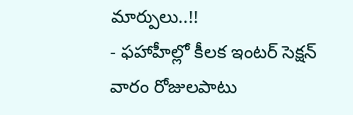మార్పులు..!!
- ఫహాహీల్లో కీలక ఇంటర్ సెక్షన్ వారం రోజులపాటు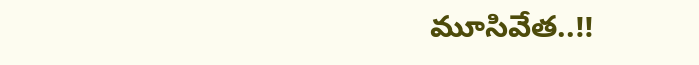మూసివేత..!!